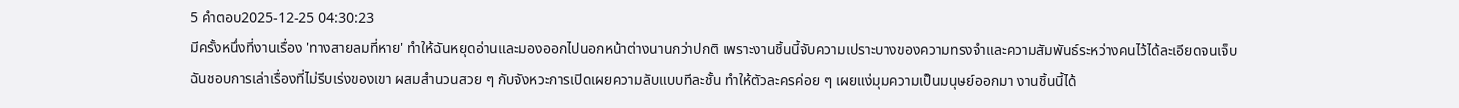5 คำตอบ2025-12-25 04:30:23
มีครั้งหนึ่งที่งานเรื่อง 'ทางสายลมที่หาย' ทำให้ฉันหยุดอ่านและมองออกไปนอกหน้าต่างนานกว่าปกติ เพราะงานชิ้นนี้จับความเปราะบางของความทรงจำและความสัมพันธ์ระหว่างคนไว้ได้ละเอียดจนเจ็บ
ฉันชอบการเล่าเรื่องที่ไม่รีบเร่งของเขา ผสมสำนวนสวย ๆ กับจังหวะการเปิดเผยความลับแบบทีละชั้น ทำให้ตัวละครค่อย ๆ เผยแง่มุมความเป็นมนุษย์ออกมา งานชิ้นนี้ได้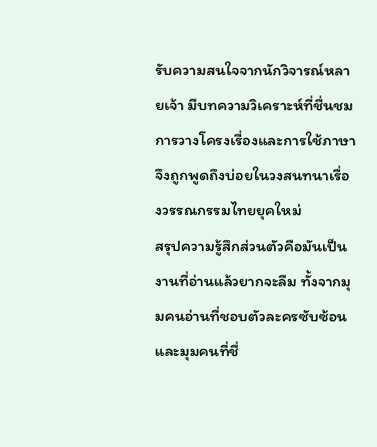รับความสนใจจากนักวิจารณ์หลายเจ้า มีบทความวิเคราะห์ที่ชื่นชมการวางโครงเรื่องและการใช้ภาษา จึงถูกพูดถึงบ่อยในวงสนทนาเรื่องวรรณกรรมไทยยุคใหม่
สรุปความรู้สึกส่วนตัวคือมันเป็นงานที่อ่านแล้วยากจะลืม ทั้งจากมุมคนอ่านที่ชอบตัวละครซับซ้อนและมุมคนที่ชื่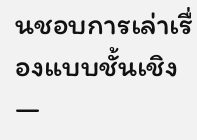นชอบการเล่าเรื่องแบบชั้นเชิง —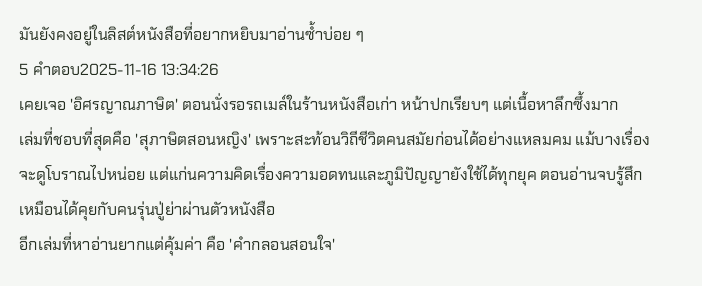มันยังคงอยู่ในลิสต์หนังสือที่อยากหยิบมาอ่านซ้ำบ่อย ๆ
5 คำตอบ2025-11-16 13:34:26
เคยเจอ 'อิศรญาณภาษิต' ตอนนั่งรอรถเมล์ในร้านหนังสือเก่า หน้าปกเรียบๆ แต่เนื้อหาลึกซึ้งมาก
เล่มที่ชอบที่สุดคือ 'สุภาษิตสอนหญิง' เพราะสะท้อนวิถีชีวิตคนสมัยก่อนได้อย่างแหลมคม แม้บางเรื่องจะดูโบราณไปหน่อย แต่แก่นความคิดเรื่องความอดทนและภูมิปัญญายังใช้ได้ทุกยุค ตอนอ่านจบรู้สึกเหมือนได้คุยกับคนรุ่นปู่ย่าผ่านตัวหนังสือ
อีกเล่มที่หาอ่านยากแต่คุ้มค่า คือ 'คำกลอนสอนใจ'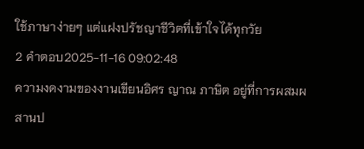ใช้ภาษาง่ายๆ แต่แฝงปรัชญาชีวิตที่เข้าใจได้ทุกวัย
2 คำตอบ2025-11-16 09:02:48
ความงดงามของงานเขียนอิศร ญาณ ภาษิต อยู่ที่การผสมผสานป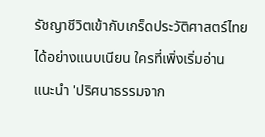รัชญาชีวิตเข้ากับเกร็ดประวัติศาสตร์ไทยได้อย่างแนบเนียน ใครที่เพิ่งเริ่มอ่าน แนะนำ 'ปริศนาธรรมจาก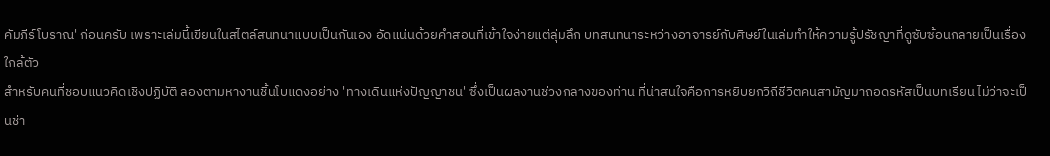คัมภีร์โบราณ' ก่อนครับ เพราะเล่มนี้เขียนในสไตล์สนทนาแบบเป็นกันเอง อัดแน่นด้วยคำสอนที่เข้าใจง่ายแต่ลุ่มลึก บทสนทนาระหว่างอาจารย์กับศิษย์ในเล่มทำให้ความรู้ปรัชญาที่ดูซับซ้อนกลายเป็นเรื่องใกล้ตัว
สำหรับคนที่ชอบแนวคิดเชิงปฏิบัติ ลองตามหางานชิ้นโบแดงอย่าง 'ทางเดินแห่งปัญญาชน' ซึ่งเป็นผลงานช่วงกลางของท่าน ที่น่าสนใจคือการหยิบยกวิถีชีวิตคนสามัญมาถอดรหัสเป็นบทเรียน ไม่ว่าจะเป็นช่า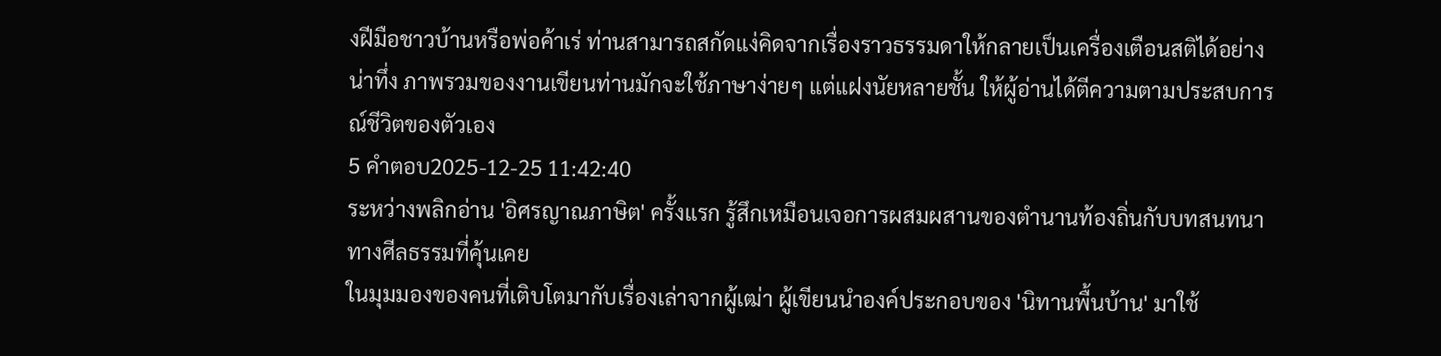งฝีมือชาวบ้านหรือพ่อค้าเร่ ท่านสามารถสกัดแง่คิดจากเรื่องราวธรรมดาให้กลายเป็นเครื่องเตือนสติได้อย่างน่าทึ่ง ภาพรวมของงานเขียนท่านมักจะใช้ภาษาง่ายๆ แต่แฝงนัยหลายชั้น ให้ผู้อ่านได้ตีความตามประสบการณ์ชีวิตของตัวเอง
5 คำตอบ2025-12-25 11:42:40
ระหว่างพลิกอ่าน 'อิศรญาณภาษิต' ครั้งแรก รู้สึกเหมือนเจอการผสมผสานของตำนานท้องถิ่นกับบทสนทนาทางศีลธรรมที่คุ้นเคย
ในมุมมองของคนที่เติบโตมากับเรื่องเล่าจากผู้เฒ่า ผู้เขียนนำองค์ประกอบของ 'นิทานพื้นบ้าน' มาใช้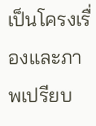เป็นโครงเรื่องและภาพเปรียบ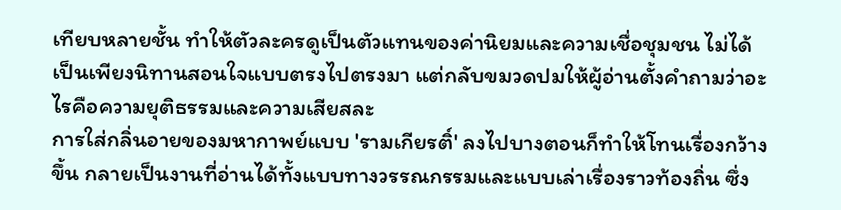เทียบหลายชั้น ทำให้ตัวละครดูเป็นตัวแทนของค่านิยมและความเชื่อชุมชน ไม่ได้เป็นเพียงนิทานสอนใจแบบตรงไปตรงมา แต่กลับขมวดปมให้ผู้อ่านตั้งคำถามว่าอะไรคือความยุติธรรมและความเสียสละ
การใส่กลิ่นอายของมหากาพย์แบบ 'รามเกียรติ์' ลงไปบางตอนก็ทำให้โทนเรื่องกว้างขึ้น กลายเป็นงานที่อ่านได้ทั้งแบบทางวรรณกรรมและแบบเล่าเรื่องราวท้องถิ่น ซึ่ง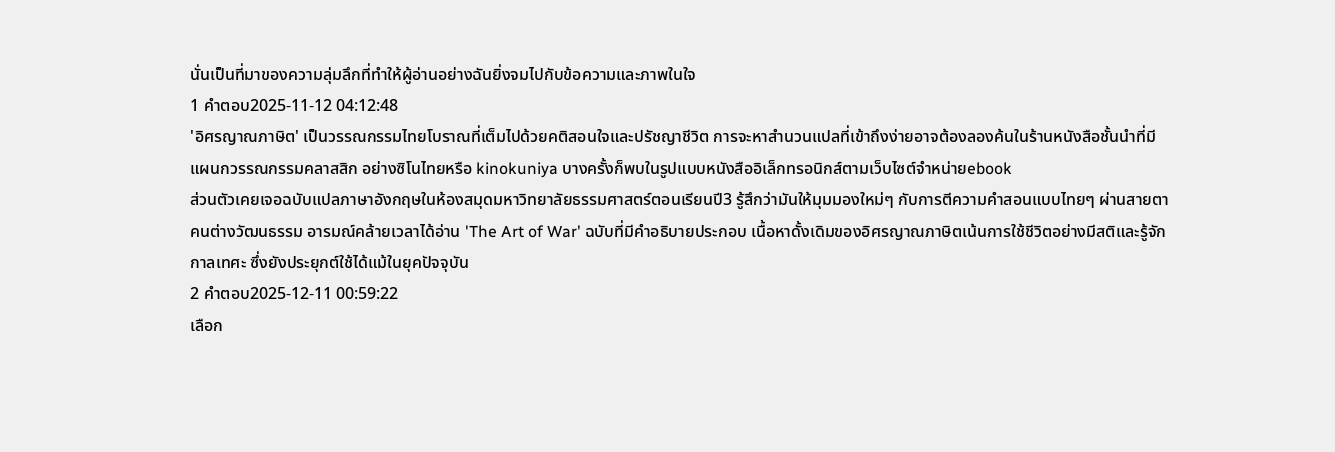นั่นเป็นที่มาของความลุ่มลึกที่ทำให้ผู้อ่านอย่างฉันยิ่งจมไปกับข้อความและภาพในใจ
1 คำตอบ2025-11-12 04:12:48
'อิศรญาณภาษิต' เป็นวรรณกรรมไทยโบราณที่เต็มไปด้วยคติสอนใจและปรัชญาชีวิต การจะหาสำนวนแปลที่เข้าถึงง่ายอาจต้องลองค้นในร้านหนังสือชั้นนำที่มีแผนกวรรณกรรมคลาสสิก อย่างซิโนไทยหรือ kinokuniya บางครั้งก็พบในรูปแบบหนังสืออิเล็กทรอนิกส์ตามเว็บไซต์จำหน่ายebook
ส่วนตัวเคยเจอฉบับแปลภาษาอังกฤษในห้องสมุดมหาวิทยาลัยธรรมศาสตร์ตอนเรียนปี3 รู้สึกว่ามันให้มุมมองใหม่ๆ กับการตีความคำสอนแบบไทยๆ ผ่านสายตาคนต่างวัฒนธรรม อารมณ์คล้ายเวลาได้อ่าน 'The Art of War' ฉบับที่มีคำอธิบายประกอบ เนื้อหาดั้งเดิมของอิศรญาณภาษิตเน้นการใช้ชีวิตอย่างมีสติและรู้จักกาลเทศะ ซึ่งยังประยุกต์ใช้ได้แม้ในยุคปัจจุบัน
2 คำตอบ2025-12-11 00:59:22
เลือก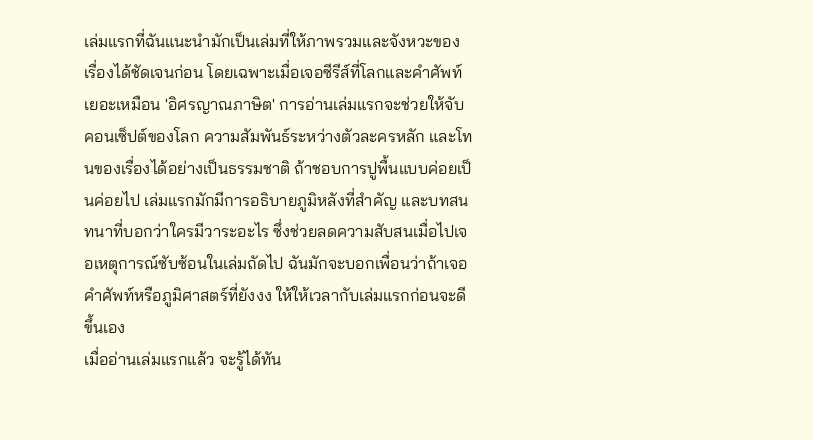เล่มแรกที่ฉันแนะนำมักเป็นเล่มที่ให้ภาพรวมและจังหวะของเรื่องได้ชัดเจนก่อน โดยเฉพาะเมื่อเจอซีรีส์ที่โลกและคำศัพท์เยอะเหมือน 'อิศรญาณภาษิต' การอ่านเล่มแรกจะช่วยให้จับคอนเซ็ปต์ของโลก ความสัมพันธ์ระหว่างตัวละครหลัก และโทนของเรื่องได้อย่างเป็นธรรมชาติ ถ้าชอบการปูพื้นแบบค่อยเป็นค่อยไป เล่มแรกมักมีการอธิบายภูมิหลังที่สำคัญ และบทสนทนาที่บอกว่าใครมีวาระอะไร ซึ่งช่วยลดความสับสนเมื่อไปเจอเหตุการณ์ซับซ้อนในเล่มถัดไป ฉันมักจะบอกเพื่อนว่าถ้าเจอคำศัพท์หรือภูมิศาสตร์ที่ยังงง ให้ให้เวลากับเล่มแรกก่อนจะดีขึ้นเอง
เมื่ออ่านเล่มแรกแล้ว จะรู้ได้ทัน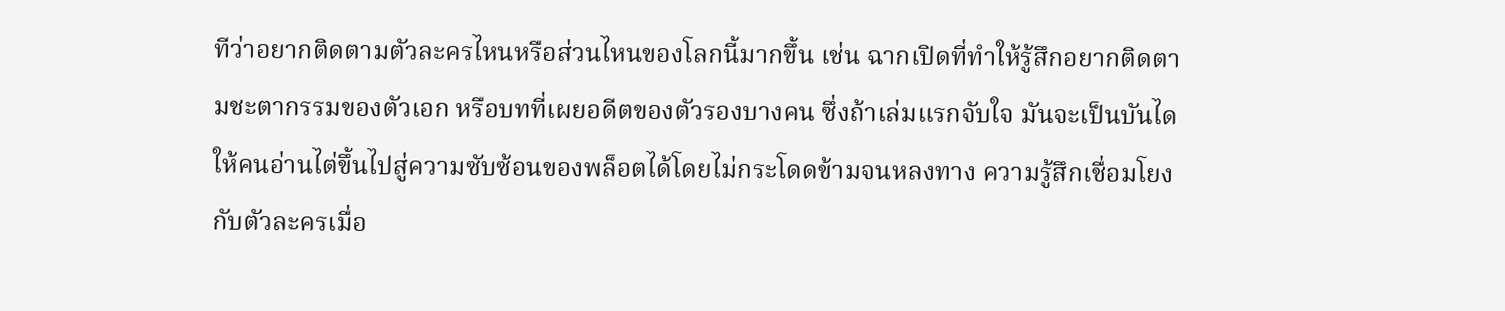ทีว่าอยากติดตามตัวละครไหนหรือส่วนไหนของโลกนี้มากขึ้น เช่น ฉากเปิดที่ทำให้รู้สึกอยากติดตามชะตากรรมของตัวเอก หรือบทที่เผยอดีตของตัวรองบางคน ซึ่งถ้าเล่มแรกจับใจ มันจะเป็นบันไดให้คนอ่านไต่ขึ้นไปสู่ความซับซ้อนของพล็อตได้โดยไม่กระโดดข้ามจนหลงทาง ความรู้สึกเชื่อมโยงกับตัวละครเมื่อ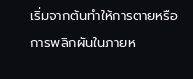เริ่มจากต้นทำให้การตายหรือการพลิกผันในภายห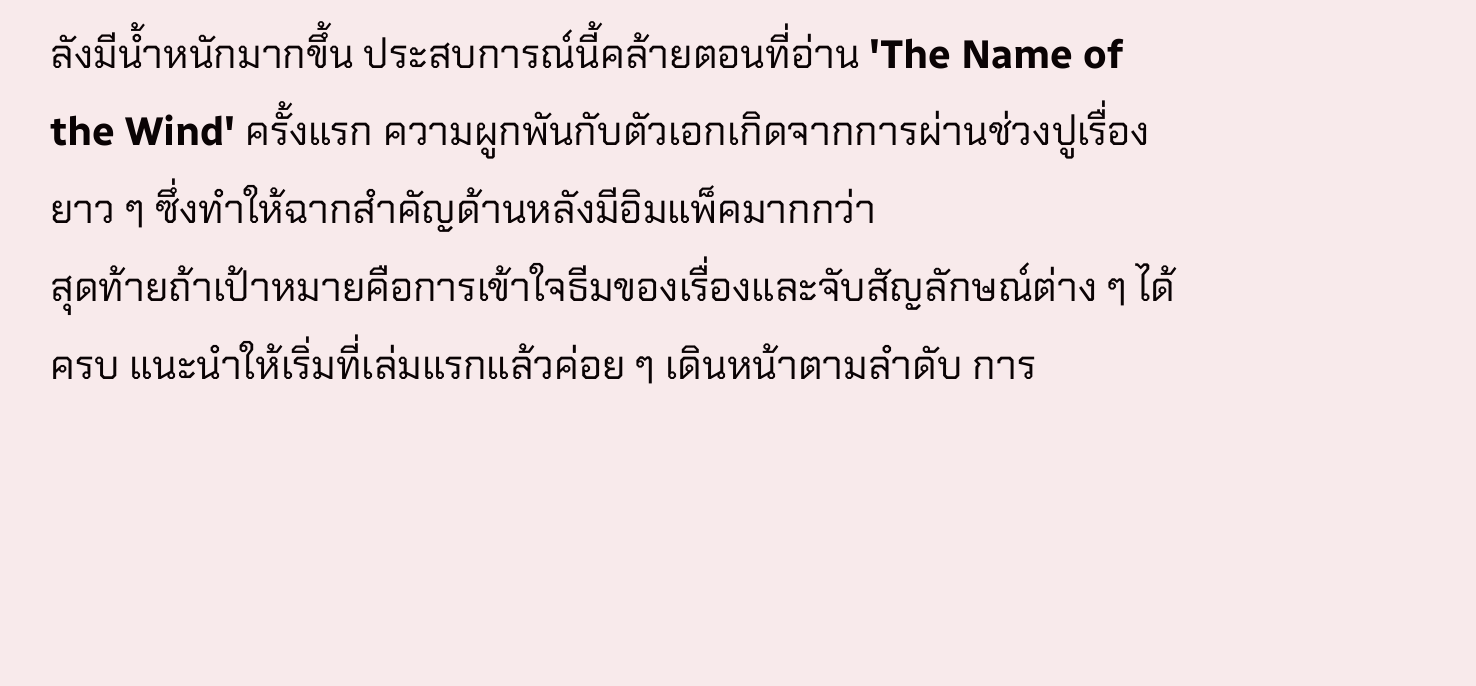ลังมีน้ำหนักมากขึ้น ประสบการณ์นี้คล้ายตอนที่อ่าน 'The Name of the Wind' ครั้งแรก ความผูกพันกับตัวเอกเกิดจากการผ่านช่วงปูเรื่องยาว ๆ ซึ่งทำให้ฉากสำคัญด้านหลังมีอิมแพ็คมากกว่า
สุดท้ายถ้าเป้าหมายคือการเข้าใจธีมของเรื่องและจับสัญลักษณ์ต่าง ๆ ได้ครบ แนะนำให้เริ่มที่เล่มแรกแล้วค่อย ๆ เดินหน้าตามลำดับ การ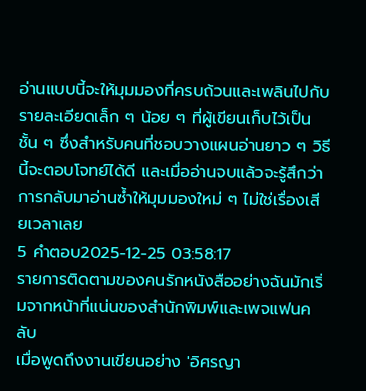อ่านแบบนี้จะให้มุมมองที่ครบถ้วนและเพลินไปกับรายละเอียดเล็ก ๆ น้อย ๆ ที่ผู้เขียนเก็บไว้เป็นชั้น ๆ ซึ่งสำหรับคนที่ชอบวางแผนอ่านยาว ๆ วิธีนี้จะตอบโจทย์ได้ดี และเมื่ออ่านจบแล้วจะรู้สึกว่าการกลับมาอ่านซ้ำให้มุมมองใหม่ ๆ ไม่ใช่เรื่องเสียเวลาเลย
5 คำตอบ2025-12-25 03:58:17
รายการติดตามของคนรักหนังสืออย่างฉันมักเริ่มจากหน้าที่แน่นของสำนักพิมพ์และเพจแฟนคลับ
เมื่อพูดถึงงานเขียนอย่าง 'อิศรญา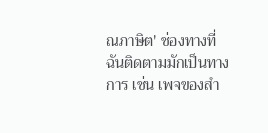ณภาษิต' ช่องทางที่ฉันติดตามมักเป็นทางการ เช่น เพจของสำ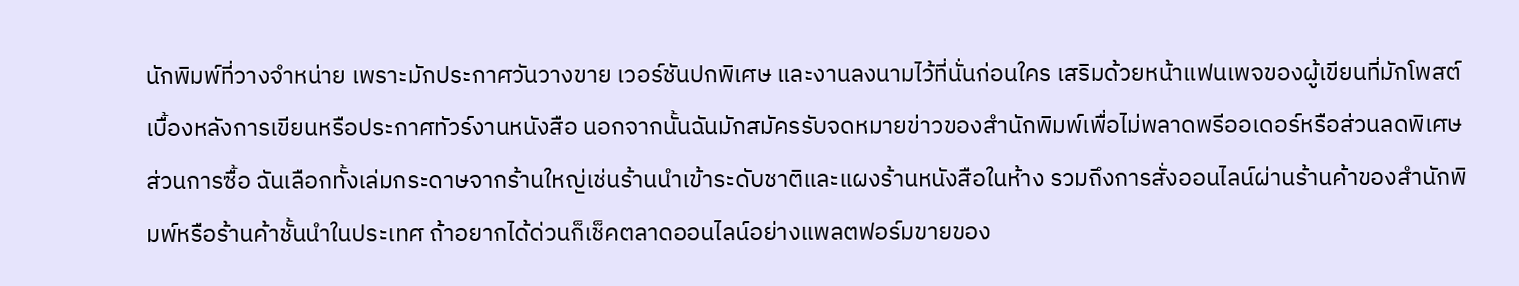นักพิมพ์ที่วางจำหน่าย เพราะมักประกาศวันวางขาย เวอร์ชันปกพิเศษ และงานลงนามไว้ที่นั่นก่อนใคร เสริมด้วยหน้าแฟนเพจของผู้เขียนที่มักโพสต์เบื้องหลังการเขียนหรือประกาศทัวร์งานหนังสือ นอกจากนั้นฉันมักสมัครรับจดหมายข่าวของสำนักพิมพ์เพื่อไม่พลาดพรีออเดอร์หรือส่วนลดพิเศษ
ส่วนการซื้อ ฉันเลือกทั้งเล่มกระดาษจากร้านใหญ่เช่นร้านนำเข้าระดับชาติและแผงร้านหนังสือในห้าง รวมถึงการสั่งออนไลน์ผ่านร้านค้าของสำนักพิมพ์หรือร้านค้าชั้นนำในประเทศ ถ้าอยากได้ด่วนก็เช็คตลาดออนไลน์อย่างแพลตฟอร์มขายของ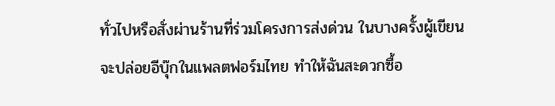ทั่วไปหรือสั่งผ่านร้านที่ร่วมโครงการส่งด่วน ในบางครั้งผู้เขียนจะปล่อยอีบุ๊กในแพลตฟอร์มไทย ทำให้ฉันสะดวกซื้อ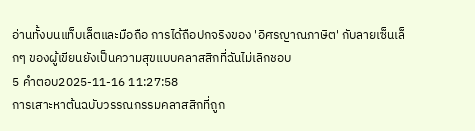อ่านทั้งบนแท็บเล็ตและมือถือ การได้ถือปกจริงของ 'อิศรญาณภาษิต' กับลายเซ็นเล็กๆ ของผู้เขียนยังเป็นความสุขแบบคลาสสิกที่ฉันไม่เลิกชอบ
5 คำตอบ2025-11-16 11:27:58
การเสาะหาต้นฉบับวรรณกรรมคลาสสิกที่ถูก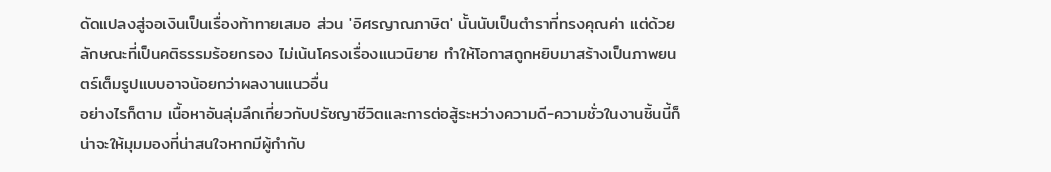ดัดแปลงสู่จอเงินเป็นเรื่องท้าทายเสมอ ส่วน 'อิศรญาณภาษิต' นั้นนับเป็นตำราที่ทรงคุณค่า แต่ด้วยลักษณะที่เป็นคติธรรมร้อยกรอง ไม่เน้นโครงเรื่องแนวนิยาย ทำให้โอกาสถูกหยิบมาสร้างเป็นภาพยนตร์เต็มรูปแบบอาจน้อยกว่าผลงานแนวอื่น
อย่างไรก็ตาม เนื้อหาอันลุ่มลึกเกี่ยวกับปรัชญาชีวิตและการต่อสู้ระหว่างความดี-ความชั่วในงานชิ้นนี้ก็น่าจะให้มุมมองที่น่าสนใจหากมีผู้กำกับ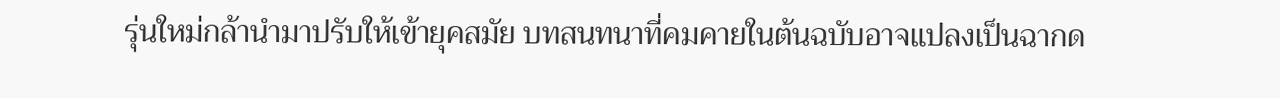รุ่นใหม่กล้านำมาปรับให้เข้ายุคสมัย บทสนทนาที่คมคายในต้นฉบับอาจแปลงเป็นฉากด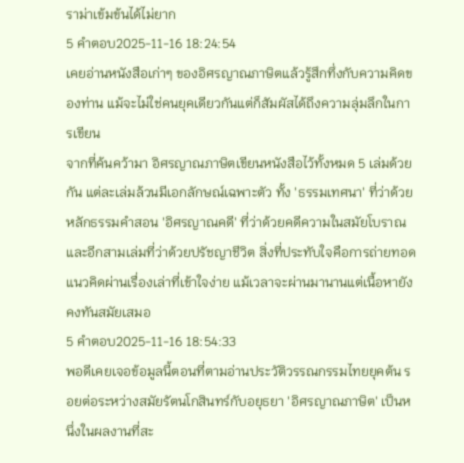ราม่าเข้มข้นได้ไม่ยาก
5 คำตอบ2025-11-16 18:24:54
เคยอ่านหนังสือเก่าๆ ของอิศรญาณภาษิตแล้วรู้สึกทึ่งกับความคิดของท่าน แม้จะไม่ใช่คนยุคเดียวกันแต่ก็สัมผัสได้ถึงความลุ่มลึกในการเขียน
จากที่ค้นคว้ามา อิศรญาณภาษิตเขียนหนังสือไว้ทั้งหมด 5 เล่มด้วยกัน แต่ละเล่มล้วนมีเอกลักษณ์เฉพาะตัว ทั้ง 'ธรรมเทศนา' ที่ว่าด้วยหลักธรรมคำสอน 'อิศรญาณคดี' ที่ว่าด้วยคดีความในสมัยโบราณ และอีกสามเล่มที่ว่าด้วยปรัชญาชีวิต สิ่งที่ประทับใจคือการถ่ายทอดแนวคิดผ่านเรื่องเล่าที่เข้าใจง่าย แม้เวลาจะผ่านมานานแต่เนื้อหายังคงทันสมัยเสมอ
5 คำตอบ2025-11-16 18:54:33
พอดีเคยเจอข้อมูลนี้ตอนที่ตามอ่านประวัติวรรณกรรมไทยยุคต้น รอยต่อระหว่างสมัยรัตนโกสินทร์กับอยุธยา 'อิศรญาณภาษิต' เป็นหนึ่งในผลงานที่สะ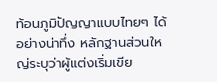ท้อนภูมิปัญญาแบบไทยๆ ได้อย่างน่าทึ่ง หลักฐานส่วนใหญ่ระบุว่าผู้แต่งเริ่มเขีย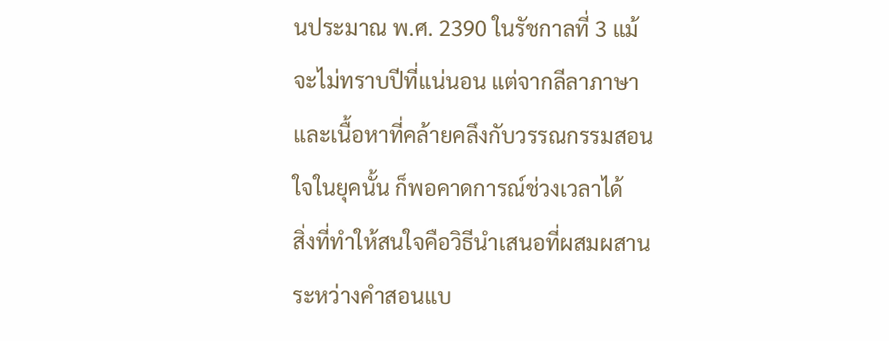นประมาณ พ.ศ. 2390 ในรัชกาลที่ 3 แม้จะไม่ทราบปีที่แน่นอน แต่จากลีลาภาษาและเนื้อหาที่คล้ายคลึงกับวรรณกรรมสอนใจในยุคนั้น ก็พอคาดการณ์ช่วงเวลาได้
สิ่งที่ทำให้สนใจคือวิธีนำเสนอที่ผสมผสานระหว่างคำสอนแบ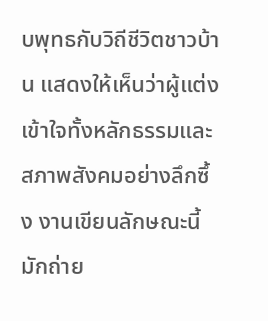บพุทธกับวิถีชีวิตชาวบ้าน แสดงให้เห็นว่าผู้แต่งเข้าใจทั้งหลักธรรมและสภาพสังคมอย่างลึกซึ้ง งานเขียนลักษณะนี้มักถ่าย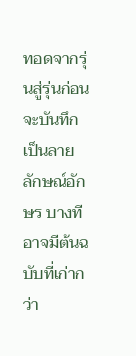ทอดจากรุ่นสู่รุ่นก่อนจะบันทึกเป็นลายลักษณ์อักษร บางทีอาจมีต้นฉบับที่เก่ากว่า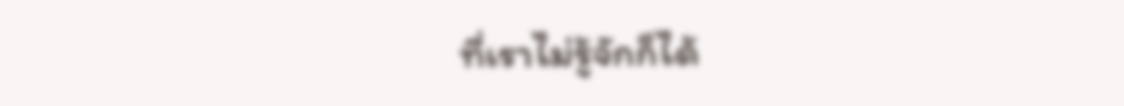ที่เราไม่รู้จักก็ได้